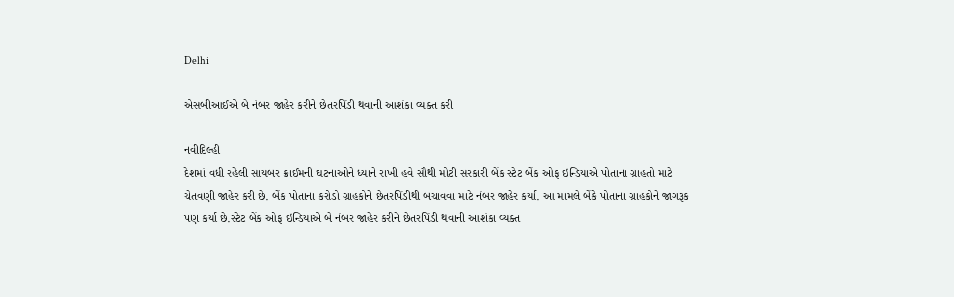Delhi

એસબીઆઈએ બે નંબર જાહેર કરીને છેતરપિંડી થવાની આશંકા વ્યક્ત કરી

નવીદિલ્હી
દેશમાં વધી રહેલી સાયબર ક્રાઈમની ઘટનાઓને ધ્યાને રાખી હવે સૌથી મોટી સરકારી બેંક સ્ટેટ બેંક ઓફ ઇન્ડિયાએ પોતાના ગ્રાહતો માટે ચેતવણી જાહેર કરી છે. બેંક પોતાના કરોડો ગ્રાહકોને છેતરપિંડીથી બચાવવા માટે નંબર જાહેર કર્યા. આ મામલે બેંકે પોતાના ગ્રાહકોને જાગરૂક પણ કર્યા છે.સ્ટેટ બેંક ઓફ ઇન્ડિયાએ બે નંબર જાહેર કરીને છેતરપિંડી થવાની આશંકા વ્યક્ત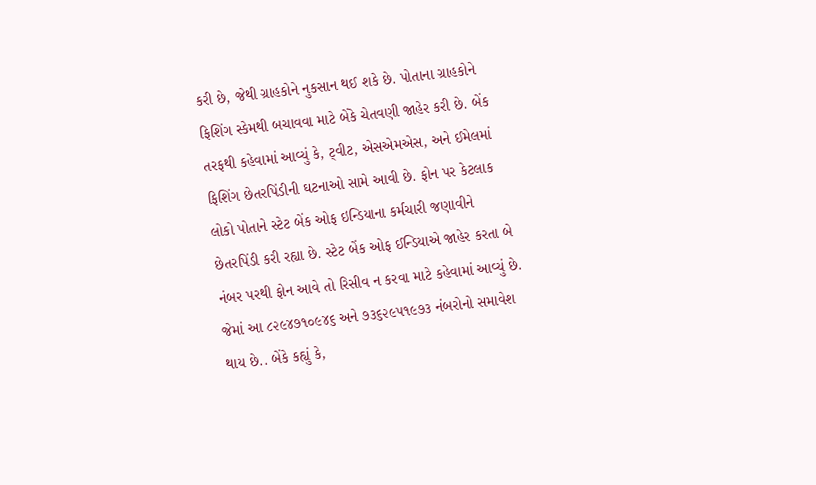કરી છે, જેથી ગ્રાહકોને નુકસાન થઈ શકે છે. પોતાના ગ્રાહકોને ફિશિંગ સ્કેમથી બચાવવા માટે બેંકે ચેતવણી જાહેર કરી છે. બેંક તરફથી કહેવામાં આવ્યું કે, ટ્‌વીટ, એસએમએસ, અને ઈમેલમાં ફિશિંગ છેતરપિંડીની ઘટનાઓ સામે આવી છે. ફોન પર કેટલાક લોકો પોતાને સ્ટેટ બેંક ઓફ ઇન્ડિયાના કર્મચારી જણાવીને છેતરપિંડી કરી રહ્યા છે. સ્ટેટ બેંક ઓફ ઈન્ડિયાએ જાહેર કરતા બે નંબર પરથી ફોન આવે તો રિસીવ ન કરવા માટે કહેવામાં આવ્યું છે. જેમાં આ ૮૨૯૪૭૧૦૯૪૬ અને ૭૩૬૨૯૫૧૯૭૩ નંબરોનો સમાવેશ થાય છે.. બેંકે કહ્યું કે,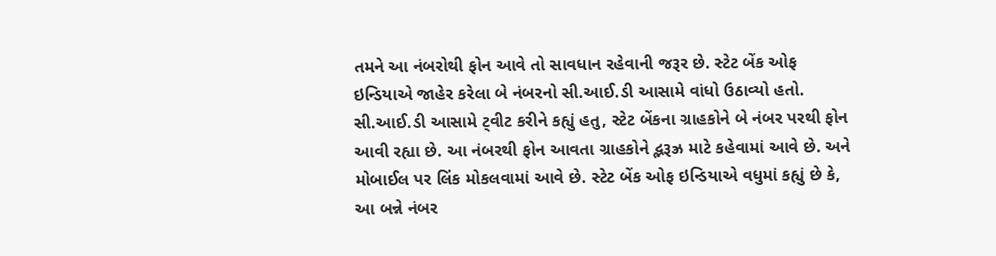તમને આ નંબરોથી ફોન આવે તો સાવધાન રહેવાની જરૂર છે. સ્ટેટ બેંક ઓફ ઇન્ડિયાએ જાહેર કરેલા બે નંબરનો સી.આઈ.ડી આસામે વાંધો ઉઠાવ્યો હતો. સી.આઈ.ડી આસામે ટ્‌વીટ કરીને કહ્યું હતુ, સ્ટેટ બેંકના ગ્રાહકોને બે નંબર પરથી ફોન આવી રહ્યા છે. આ નંબરથી ફોન આવતા ગ્રાહકોને દ્ભરૂઝ્ર માટે કહેવામાં આવે છે. અને મોબાઈલ પર લિંક મોકલવામાં આવે છે. સ્ટેટ બેંક ઓફ ઇન્ડિયાએ વધુમાં કહ્યું છે કે, આ બન્ને નંબર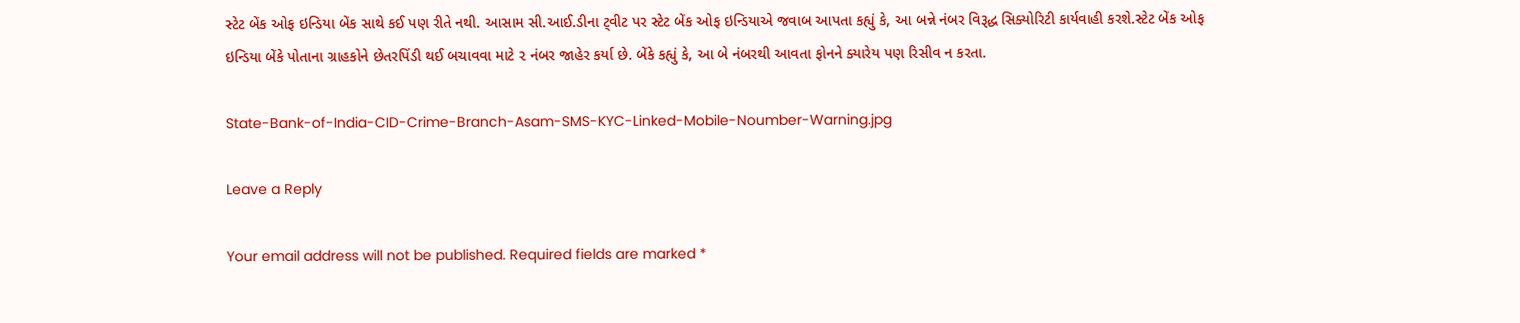સ્ટેટ બેંક ઓફ ઇન્ડિયા બેંક સાથે કઈ પણ રીતે નથી. આસામ સી.આઈ.ડીના ટ્‌વીટ પર સ્ટેટ બેંક ઓફ ઇન્ડિયાએ જવાબ આપતા કહ્યું કે, આ બન્ને નંબર વિરૂદ્ધ સિક્યોરિટી કાર્યવાહી કરશે.સ્ટેટ બેંક ઓફ ઇન્ડિયા બેંકે પોતાના ગ્રાહકોને છેતરપિંડી થઈ બચાવવા માટે ૨ નંબર જાહેર કર્યા છે. બેંકે કહ્યું કે, આ બે નંબરથી આવતા ફોનને ક્યારેય પણ રિસીવ ન કરતા.

State-Bank-of-India-CID-Crime-Branch-Asam-SMS-KYC-Linked-Mobile-Noumber-Warning.jpg

Leave a Reply

Your email address will not be published. Required fields are marked *